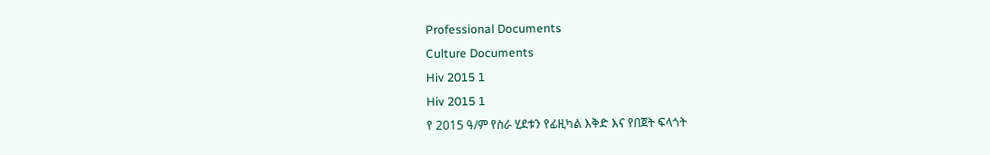Professional Documents
Culture Documents
Hiv 2015 1
Hiv 2015 1
የ 2015 ዓ/ም የስራ ሂደቱን የፊዚካል እቅድ እና የበጀት ፍላጎት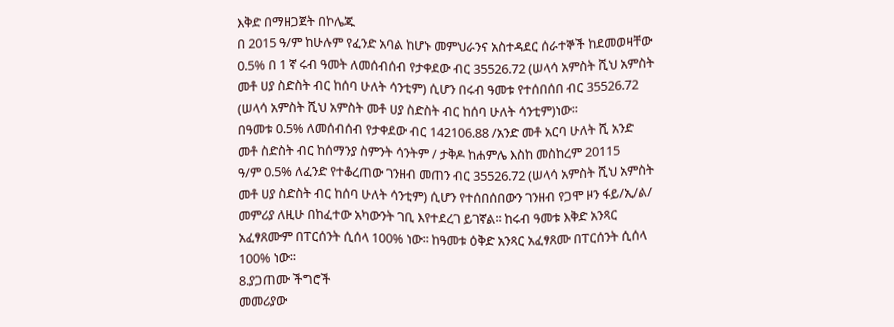እቅድ በማዘጋጀት በኮሌጁ
በ 2015 ዓ/ም ከሁሉም የፈንድ አባል ከሆኑ መምህራንና አስተዳደር ሰራተኞች ከደመወዛቸው
0.5% በ 1 ኛ ሩብ ዓመት ለመሰብሰብ የታቀደው ብር 35526.72 (ሠላሳ አምስት ሺህ አምስት
መቶ ሀያ ስድስት ብር ከሰባ ሁለት ሳንቲም) ሲሆን በሩብ ዓመቱ የተሰበሰበ ብር 35526.72
(ሠላሳ አምስት ሺህ አምስት መቶ ሀያ ስድስት ብር ከሰባ ሁለት ሳንቲም)ነው፡፡
በዓመቱ 0.5% ለመሰብሰብ የታቀደው ብር 142106.88 /አንድ መቶ አርባ ሁለት ሺ አንድ
መቶ ስድስት ብር ከሰማንያ ስምንት ሳንትም / ታቅዶ ከሐምሌ እስከ መስከረም 20115
ዓ/ም 0.5% ለፈንድ የተቆረጠው ገንዘብ መጠን ብር 35526.72 (ሠላሳ አምስት ሺህ አምስት
መቶ ሀያ ስድስት ብር ከሰባ ሁለት ሳንቲም) ሲሆን የተሰበሰበውን ገንዘብ የጋሞ ዞን ፋይ/ኢ/ል/
መምሪያ ለዚሁ በከፈተው አካውንት ገቢ እየተደረገ ይገኛል፡፡ ከሩብ ዓመቱ እቅድ አንጻር
አፈፃጸሙም በፐርሰንት ሲሰላ 100% ነው፡፡ ከዓመቱ ዕቅድ አንጻር አፈፃጸሙ በፐርሰንት ሲሰላ
100% ነው፡፡
8.ያጋጠሙ ችግሮች
መመሪያው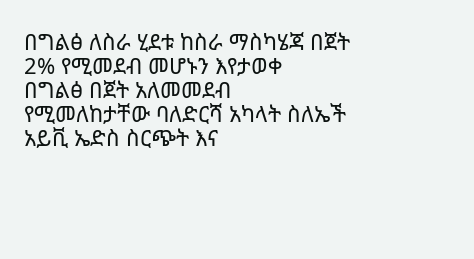በግልፅ ለስራ ሂደቱ ከስራ ማስካሄጃ በጀት 2% የሚመደብ መሆኑን እየታወቀ
በግልፅ በጀት አለመመደብ
የሚመለከታቸው ባለድርሻ አካላት ስለኤች አይቪ ኤድስ ስርጭት እና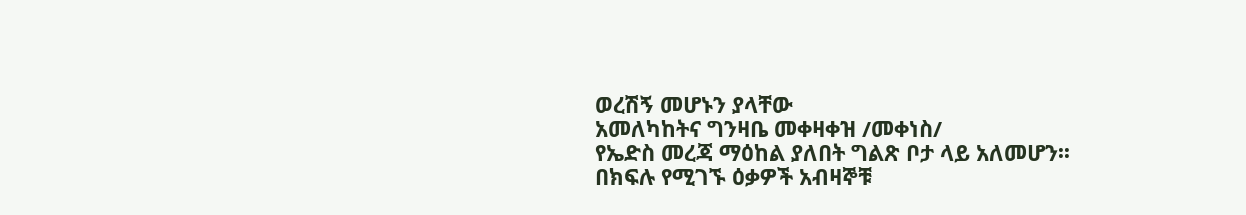ወረሽኝ መሆኑን ያላቸው
አመለካከትና ግንዛቤ መቀዛቀዝ /መቀነስ/
የኤድስ መረጃ ማዕከል ያለበት ግልጽ ቦታ ላይ አለመሆን፡፡
በክፍሉ የሚገኙ ዕቃዎች አብዛኞቹ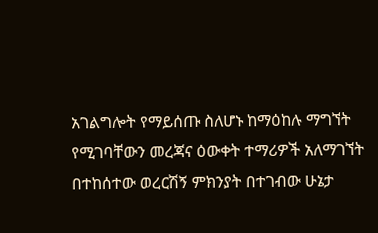አገልግሎት የማይሰጡ ስለሆኑ ከማዕከሉ ማግኘት
የሚገባቸውን መረጃና ዕውቀት ተማሪዎች አለማገኘት
በተከሰተው ወረርሽኝ ምክንያት በተገብው ሁኔታ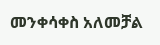መንቀሳቀስ አለመቻል